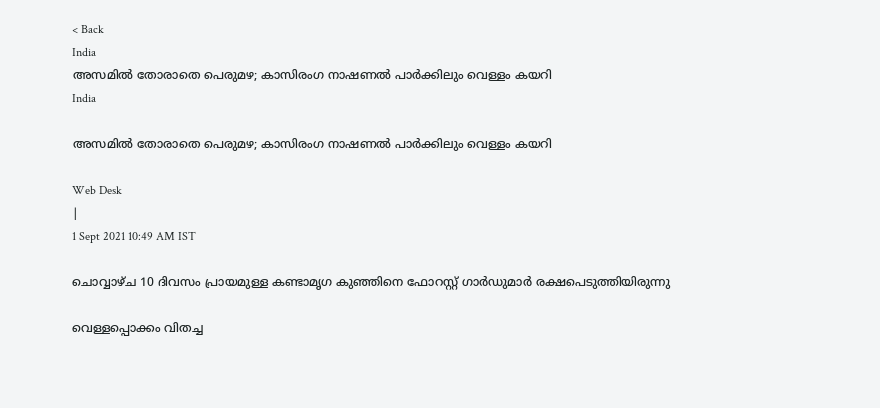< Back
India
അസമില്‍ തോരാതെ പെരുമഴ; കാസിരംഗ നാഷണല്‍ പാര്‍ക്കിലും വെള്ളം കയറി
India

അസമില്‍ തോരാതെ പെരുമഴ; കാസിരംഗ നാഷണല്‍ പാര്‍ക്കിലും വെള്ളം കയറി

Web Desk
|
1 Sept 2021 10:49 AM IST

ചൊവ്വാഴ്ച 10 ദിവസം പ്രായമുള്ള കണ്ടാമൃഗ കുഞ്ഞിനെ ഫോറസ്റ്റ് ഗാര്‍ഡുമാര്‍ രക്ഷപെടുത്തിയിരുന്നു

വെള്ളപ്പൊക്കം വിതച്ച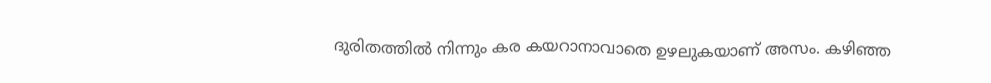ദുരിതത്തില്‍ നിന്നും കര കയറാനാവാതെ ഉഴലുകയാണ് അസം. കഴിഞ്ഞ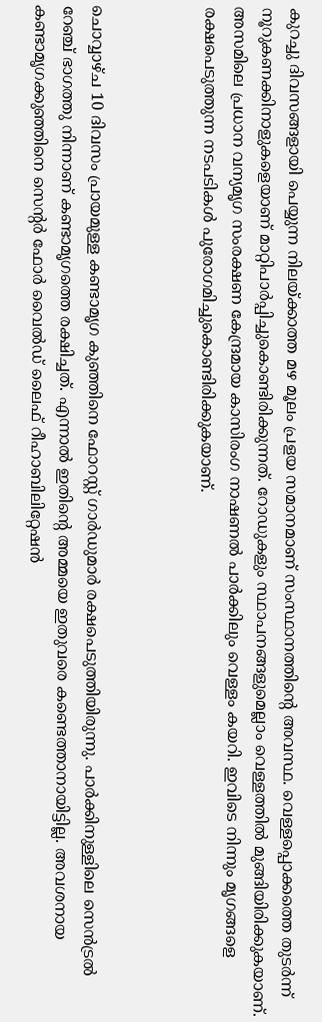കുറച്ചു ദിവസങ്ങളായി പെയ്യുന്ന നിലയ്ക്കാത്ത മഴ മൂലം പ്രളയ സമാനമാണ് സംസ്ഥാനത്തിന്‍റെ അവസ്ഥ. വെള്ളപ്പൊക്കത്തെ തുടര്‍ന്ന് നൂറുകണക്കിനാളുകളെയാണ് മാറ്റിപാര്‍പ്പിച്ചുകൊണ്ടിരിക്കുന്നത്. റോഡുകളും സ്ഥാപനങ്ങളുമെല്ലാം വെള്ളത്തില്‍ മുങ്ങിയിരിക്കുകയാണ്. അസമിലെ പ്രധാന വന്യമൃഗ സംരക്ഷണ കേന്ദ്രമായ കാസിരംഗ നാഷണല്‍ പാര്‍ക്കിലും വെള്ളം കയറി. ഇവിടെ നിന്നും മൃഗങ്ങളെ രക്ഷപെടുത്തുന്ന നടപടികള്‍ പുരോഗമിച്ചുകൊണ്ടിരിക്കുകയാണ്.



ചൊവ്വാഴ്ച 10 ദിവസം പ്രായമുള്ള കണ്ടാമൃഗ കുഞ്ഞിനെ ഫോറസ്റ്റ് ഗാര്‍ഡുമാര്‍ രക്ഷപെടുത്തിയിരുന്നു. പാര്‍ക്കിനുള്ളിലെ സെന്‍ട്രല്‍ റേഞ്ച് ഭാഗത്തു നിന്നാണ് കണ്ടാമൃഗത്തെ രക്ഷിച്ചത്. എന്നാല്‍ ഇതിന്‍റെ അമ്മയെ ഇതുവരെ കണ്ടെത്താനായിട്ടില്ല. അവശനായ കണ്ടാമൃഗക്കുഞ്ഞിനെ സെന്‍റര്‍ ഫോര്‍ വൈല്‍ഡ് ലൈഫ് റീഹാബിലിറ്റേഷന്‍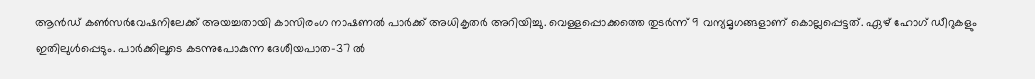ആന്‍ഡ് കണ്‍സര്‍വേഷനിലേക്ക് അയച്ചതായി കാസിരംഗ നാഷണല്‍ പാര്‍ക്ക് അധികൃതര്‍ അറിയിച്ചു. വെള്ളപ്പൊക്കത്തെ തുടര്‍ന്ന് 9 വന്യമൃഗങ്ങളാണ് കൊല്ലപ്പെട്ടത്. ഏഴ് ഹോഗ് ഡീറുകളും ഇതിലുള്‍പ്പെടും. പാർക്കിലൂടെ കടന്നുപോകുന്ന ദേശീയപാത-37 ൽ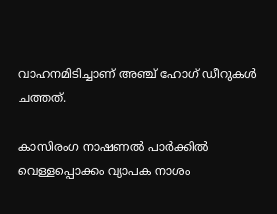വാഹനമിടിച്ചാണ് അഞ്ച് ഹോഗ് ഡീറുകള്‍ ചത്തത്.

കാസിരംഗ നാഷണല്‍ പാര്‍ക്കില്‍ വെള്ളപ്പൊക്കം വ്യാപക നാശം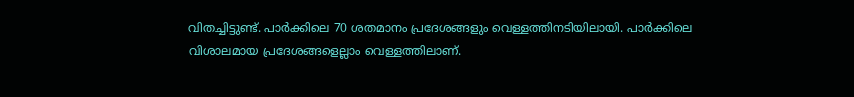വിതച്ചിട്ടുണ്ട്. പാര്‍ക്കിലെ 70 ശതമാനം പ്രദേശങ്ങളും വെള്ളത്തിനടിയിലായി. പാര്‍ക്കിലെ വിശാലമായ പ്രദേശങ്ങളെല്ലാം വെള്ളത്തിലാണ്.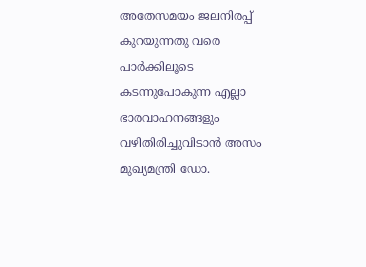അതേസമയം ജലനിരപ്പ് കുറയുന്നതു വരെ പാര്‍ക്കിലൂടെ കടന്നുപോകുന്ന എല്ലാ ഭാരവാഹനങ്ങളും വഴിതിരിച്ചുവിടാൻ അസം മുഖ്യമന്ത്രി ഡോ.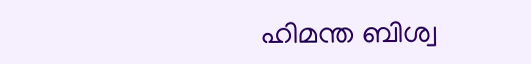ഹിമന്ത ബിശ്വ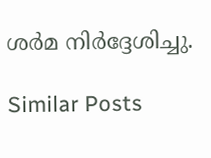ശർമ നിർദ്ദേശിച്ചു.

Similar Posts